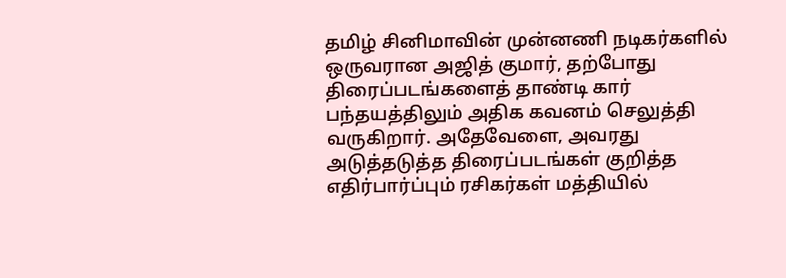தமிழ் சினிமாவின் முன்னணி நடிகர்களில் ஒருவரான அஜித் குமார், தற்போது திரைப்படங்களைத் தாண்டி கார் பந்தயத்திலும் அதிக கவனம் செலுத்தி வருகிறார். அதேவேளை, அவரது அடுத்தடுத்த திரைப்படங்கள் குறித்த எதிர்பார்ப்பும் ரசிகர்கள் மத்தியில்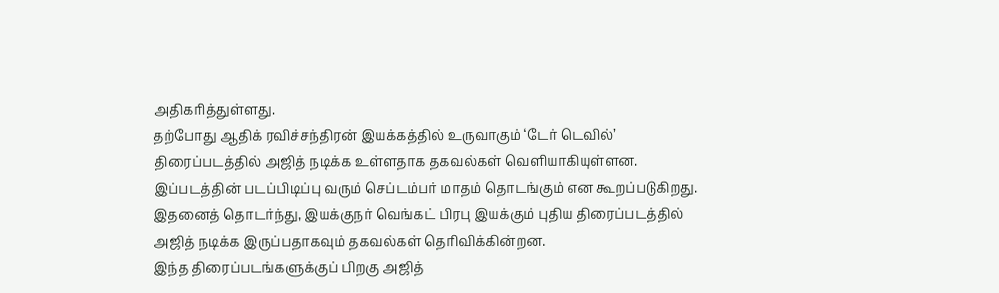அதிகரித்துள்ளது.
தற்போது ஆதிக் ரவிச்சந்திரன் இயக்கத்தில் உருவாகும் ‘டேர் டெவில்’ திரைப்படத்தில் அஜித் நடிக்க உள்ளதாக தகவல்கள் வெளியாகியுள்ளன. இப்படத்தின் படப்பிடிப்பு வரும் செப்டம்பர் மாதம் தொடங்கும் என கூறப்படுகிறது.
இதனைத் தொடர்ந்து, இயக்குநர் வெங்கட் பிரபு இயக்கும் புதிய திரைப்படத்தில் அஜித் நடிக்க இருப்பதாகவும் தகவல்கள் தெரிவிக்கின்றன.
இந்த திரைப்படங்களுக்குப் பிறகு அஜித்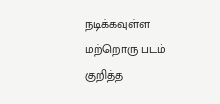நடிக்கவுள்ள மற்றொரு படம் குறித்த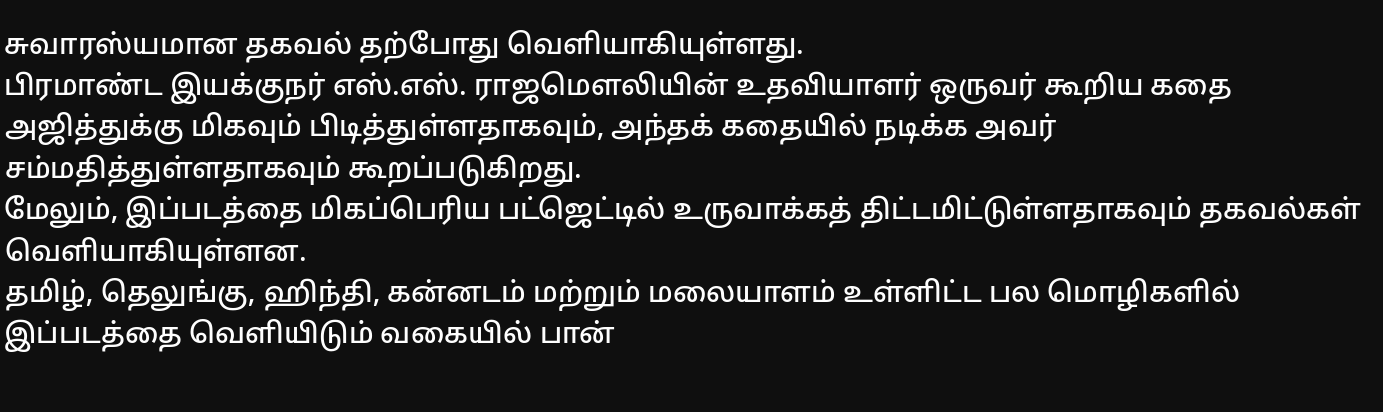சுவாரஸ்யமான தகவல் தற்போது வெளியாகியுள்ளது.
பிரமாண்ட இயக்குநர் எஸ்.எஸ். ராஜமௌலியின் உதவியாளர் ஒருவர் கூறிய கதை அஜித்துக்கு மிகவும் பிடித்துள்ளதாகவும், அந்தக் கதையில் நடிக்க அவர் சம்மதித்துள்ளதாகவும் கூறப்படுகிறது.
மேலும், இப்படத்தை மிகப்பெரிய பட்ஜெட்டில் உருவாக்கத் திட்டமிட்டுள்ளதாகவும் தகவல்கள் வெளியாகியுள்ளன.
தமிழ், தெலுங்கு, ஹிந்தி, கன்னடம் மற்றும் மலையாளம் உள்ளிட்ட பல மொழிகளில் இப்படத்தை வெளியிடும் வகையில் பான்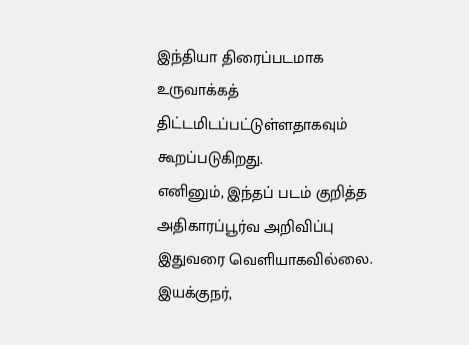இந்தியா திரைப்படமாக உருவாக்கத் திட்டமிடப்பட்டுள்ளதாகவும் கூறப்படுகிறது.
எனினும், இந்தப் படம் குறித்த அதிகாரப்பூர்வ அறிவிப்பு இதுவரை வெளியாகவில்லை. இயக்குநர்,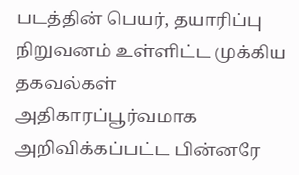படத்தின் பெயர், தயாரிப்பு நிறுவனம் உள்ளிட்ட முக்கிய தகவல்கள் அதிகாரப்பூர்வமாக அறிவிக்கப்பட்ட பின்னரே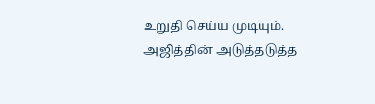உறுதி செய்ய முடியும்.
அஜித்தின் அடுத்தடுத்த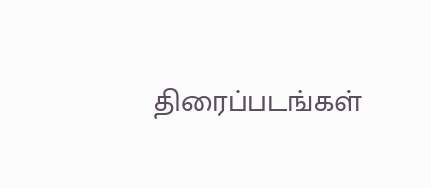திரைப்படங்கள்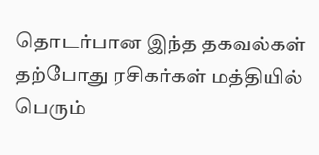தொடர்பான இந்த தகவல்கள் தற்போது ரசிகர்கள் மத்தியில் பெரும்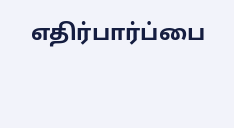எதிர்பார்ப்பை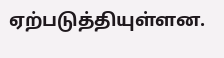ஏற்படுத்தியுள்ளன.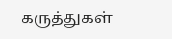கருத்துகள்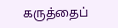கருத்தைப்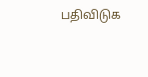பதிவிடுக